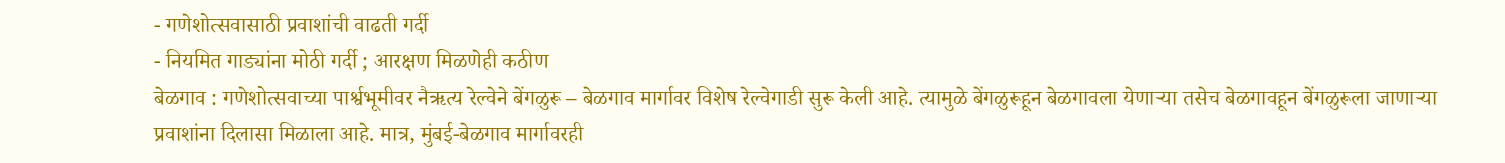- गणेशोत्सवासाठी प्रवाशांची वाढती गर्दी
- नियमित गाड्यांना मोठी गर्दी ; आरक्षण मिळणेही कठीण
बेळगाव : गणेशोत्सवाच्या पार्श्वभूमीवर नैऋत्य रेल्वेने बेंगळुरू – बेळगाव मार्गावर विशेष रेल्वेगाडी सुरू केली आहे. त्यामुळे बेंगळुरूहून बेळगावला येणाऱ्या तसेच बेळगावहून बेंगळुरूला जाणाऱ्या प्रवाशांना दिलासा मिळाला आहे. मात्र, मुंबई-बेळगाव मार्गावरही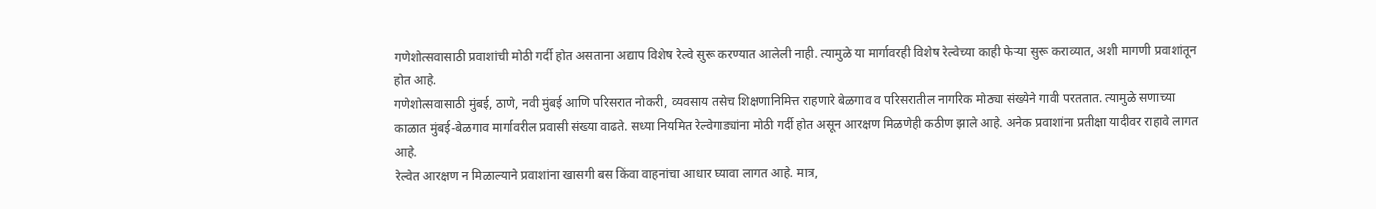गणेशोत्सवासाठी प्रवाशांची मोठी गर्दी होत असताना अद्याप विशेष रेल्वे सुरू करण्यात आलेली नाही. त्यामुळे या मार्गावरही विशेष रेल्वेच्या काही फेऱ्या सुरू कराव्यात, अशी मागणी प्रवाशांतून होत आहे.
गणेशोत्सवासाठी मुंबई, ठाणे, नवी मुंबई आणि परिसरात नोकरी, व्यवसाय तसेच शिक्षणानिमित्त राहणारे बेळगाव व परिसरातील नागरिक मोठ्या संख्येने गावी परततात. त्यामुळे सणाच्या काळात मुंबई-बेळगाव मार्गावरील प्रवासी संख्या वाढते. सध्या नियमित रेल्वेगाड्यांना मोठी गर्दी होत असून आरक्षण मिळणेही कठीण झाले आहे. अनेक प्रवाशांना प्रतीक्षा यादीवर राहावे लागत आहे.
रेल्वेत आरक्षण न मिळाल्याने प्रवाशांना खासगी बस किंवा वाहनांचा आधार घ्यावा लागत आहे. मात्र,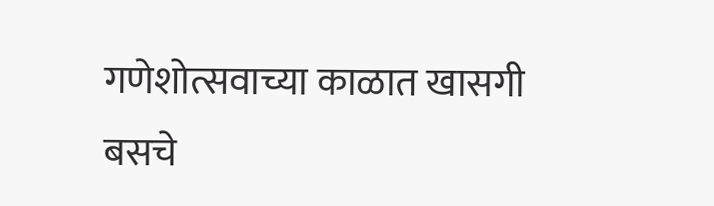गणेशोत्सवाच्या काळात खासगी बसचे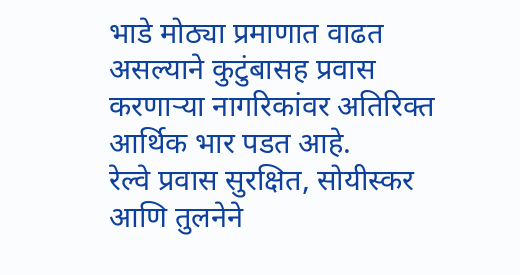भाडे मोठ्या प्रमाणात वाढत असल्याने कुटुंबासह प्रवास करणाऱ्या नागरिकांवर अतिरिक्त आर्थिक भार पडत आहे.
रेल्वे प्रवास सुरक्षित, सोयीस्कर आणि तुलनेने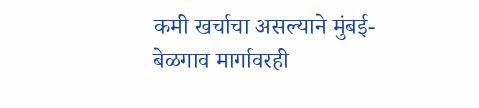कमी खर्चाचा असल्याने मुंबई-बेळगाव मार्गावरही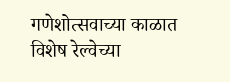गणेशोत्सवाच्या काळात विशेष रेल्वेच्या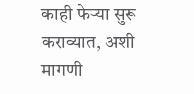काही फेऱ्या सुरू कराव्यात, अशी मागणी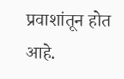प्रवाशांतून होत आहे.